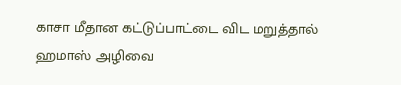காசா மீதான கட்டுப்பாட்டை விட மறுத்தால் ஹமாஸ் அழிவை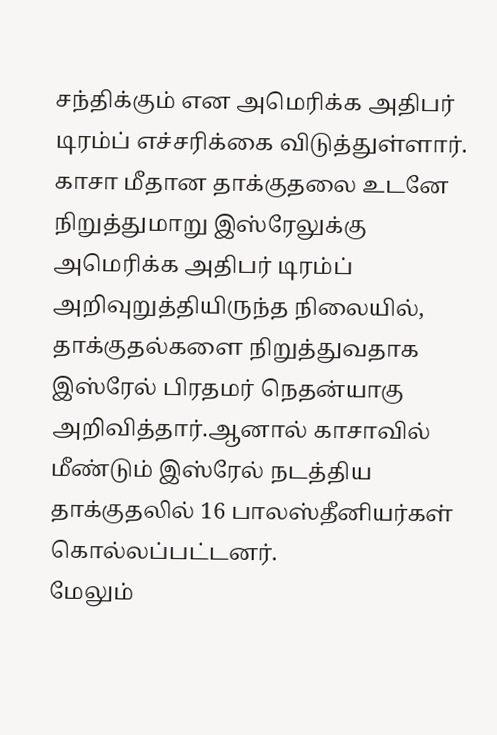சந்திக்கும் என அமெரிக்க அதிபர் டிரம்ப் எச்சரிக்கை விடுத்துள்ளார்.
காசா மீதான தாக்குதலை உடனே நிறுத்துமாறு இஸ்ரேலுக்கு அமெரிக்க அதிபர் டிரம்ப் அறிவுறுத்தியிருந்த நிலையில், தாக்குதல்களை நிறுத்துவதாக இஸ்ரேல் பிரதமர் நெதன்யாகு அறிவித்தார்.ஆனால் காசாவில் மீண்டும் இஸ்ரேல் நடத்திய தாக்குதலில் 16 பாலஸ்தீனியர்கள் கொல்லப்பட்டனர்.
மேலும்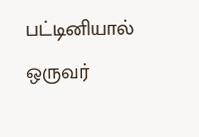பட்டினியால் ஒருவர்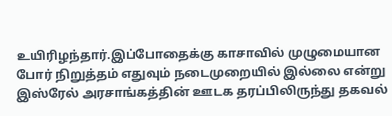உயிரிழந்தார்.இப்போதைக்கு காசாவில் முழுமையான போர் நிறுத்தம் எதுவும் நடைமுறையில் இல்லை என்று இஸ்ரேல் அரசாங்கத்தின் ஊடக தரப்பிலிருந்து தகவல்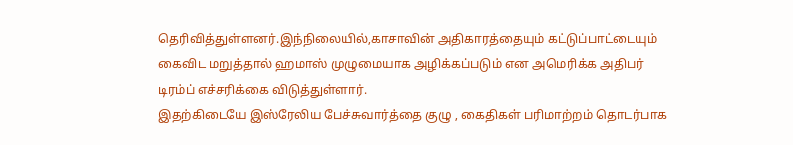தெரிவித்துள்ளனர்.இந்நிலையில்,காசாவின் அதிகாரத்தையும் கட்டுப்பாட்டையும் கைவிட மறுத்தால் ஹமாஸ் முழுமையாக அழிக்கப்படும் என அமெரிக்க அதிபர் டிரம்ப் எச்சரிக்கை விடுத்துள்ளார்.
இதற்கிடையே இஸ்ரேலிய பேச்சுவார்த்தை குழு , கைதிகள் பரிமாற்றம் தொடர்பாக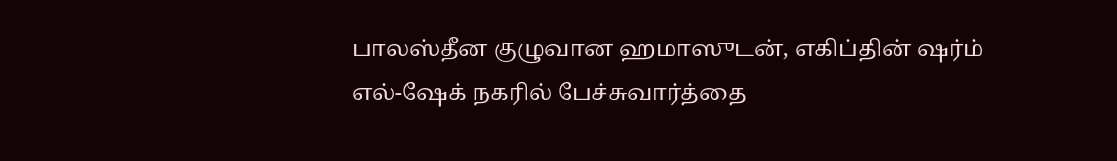பாலஸ்தீன குழுவான ஹமாஸுடன், எகிப்தின் ஷர்ம் எல்-ஷேக் நகரில் பேச்சுவார்த்தை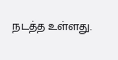நடத்த உள்ளது.